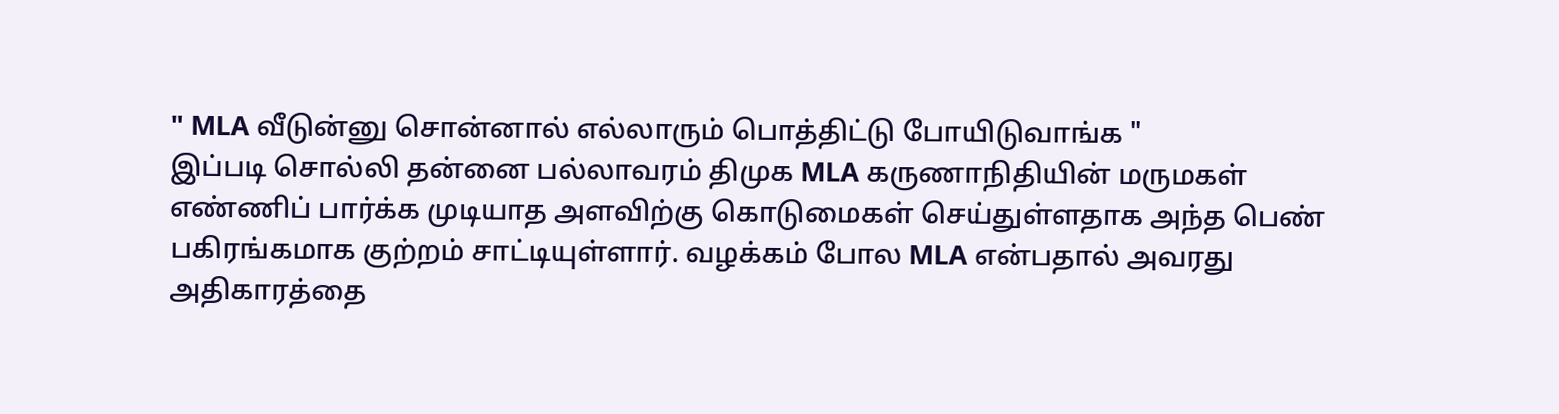" MLA வீடுன்னு சொன்னால் எல்லாரும் பொத்திட்டு போயிடுவாங்க "
இப்படி சொல்லி தன்னை பல்லாவரம் திமுக MLA கருணாநிதியின் மருமகள் எண்ணிப் பார்க்க முடியாத அளவிற்கு கொடுமைகள் செய்துள்ளதாக அந்த பெண் பகிரங்கமாக குற்றம் சாட்டியுள்ளார். வழக்கம் போல MLA என்பதால் அவரது அதிகாரத்தை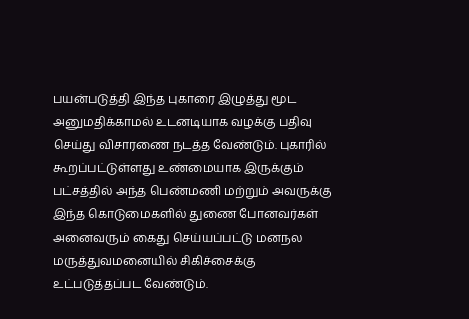பயன்படுத்தி இந்த புகாரை இழுத்து மூட அனுமதிக்காமல் உடனடியாக வழக்கு பதிவு செய்து விசாரணை நடத்த வேண்டும். புகாரில் கூறப்பட்டுள்ளது உண்மையாக இருக்கும் பட்சத்தில் அந்த பெண்மணி மற்றும் அவருக்கு இந்த கொடுமைகளில் துணை போனவர்கள் அனைவரும் கைது செய்யப்பட்டு மனநல மருத்துவமனையில் சிகிச்சைக்கு உட்படுத்தப்பட வேண்டும்.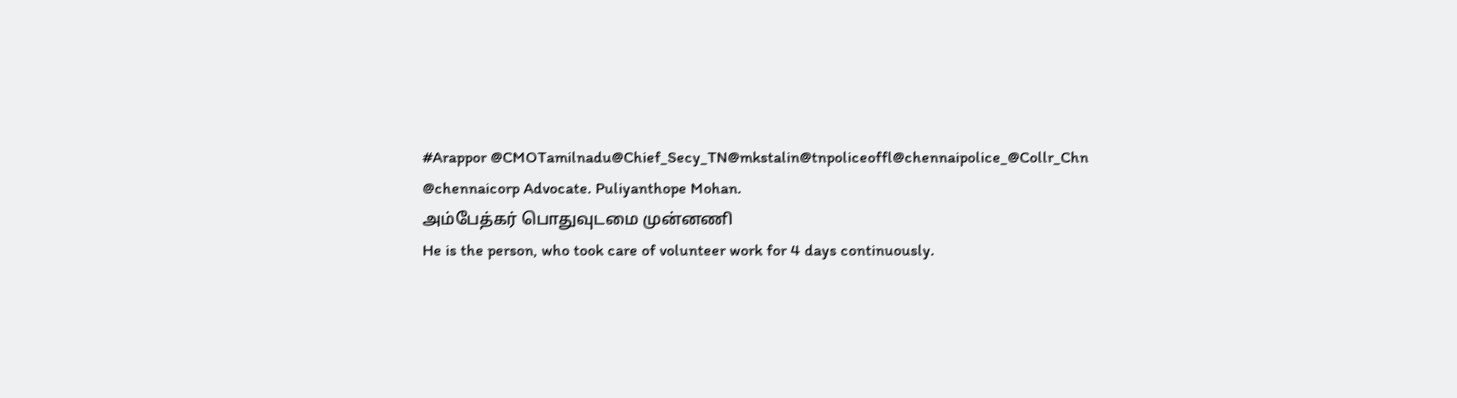#Arappor @CMOTamilnadu@Chief_Secy_TN@mkstalin@tnpoliceoffl@chennaipolice_@Collr_Chn
@chennaicorp Advocate. Puliyanthope Mohan.
அம்பேத்கர் பொதுவுடமை முன்னணி
He is the person, who took care of volunteer work for 4 days continuously.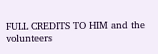FULL CREDITS TO HIM and the volunteers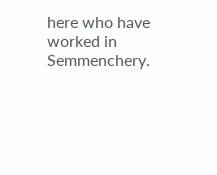here who have worked in Semmenchery.